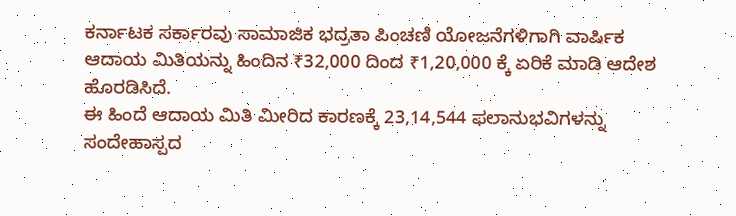ಕರ್ನಾಟಕ ಸರ್ಕಾರವು ಸಾಮಾಜಿಕ ಭದ್ರತಾ ಪಿಂಚಣಿ ಯೋಜನೆಗಳಿಗಾಗಿ ವಾರ್ಷಿಕ ಆದಾಯ ಮಿತಿಯನ್ನು ಹಿಂದಿನ ₹32,000 ದಿಂದ ₹1,20,000 ಕ್ಕೆ ಏರಿಕೆ ಮಾಡಿ ಆದೇಶ ಹೊರಡಿಸಿದೆ.
ಈ ಹಿಂದೆ ಆದಾಯ ಮಿತಿ ಮೀರಿದ ಕಾರಣಕ್ಕೆ 23,14,544 ಫಲಾನುಭವಿಗಳನ್ನು ಸಂದೇಹಾಸ್ಪದ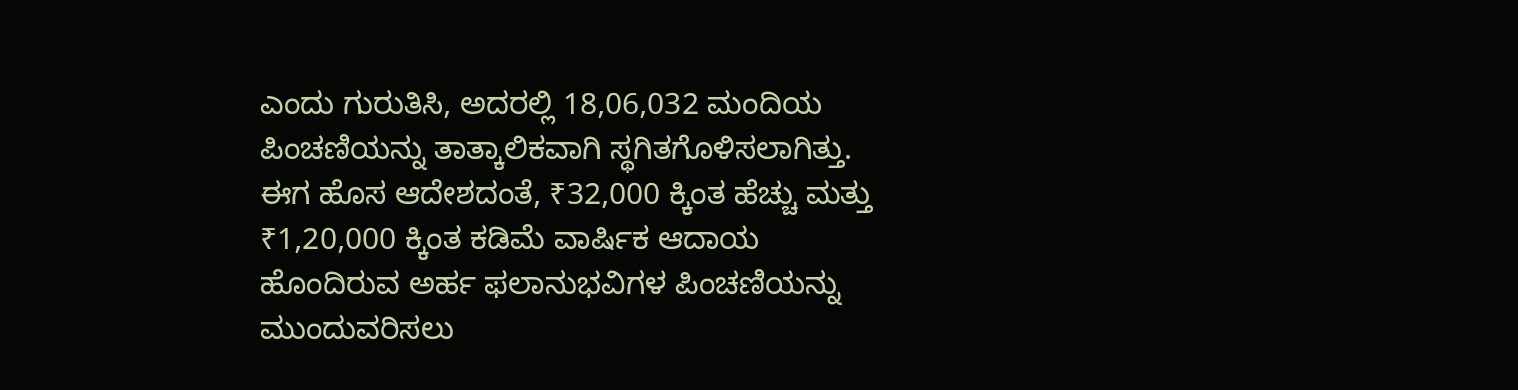ಎಂದು ಗುರುತಿಸಿ, ಅದರಲ್ಲಿ 18,06,032 ಮಂದಿಯ ಪಿಂಚಣಿಯನ್ನು ತಾತ್ಕಾಲಿಕವಾಗಿ ಸ್ಥಗಿತಗೊಳಿಸಲಾಗಿತ್ತು.
ಈಗ ಹೊಸ ಆದೇಶದಂತೆ, ₹32,000 ಕ್ಕಿಂತ ಹೆಚ್ಚು ಮತ್ತು ₹1,20,000 ಕ್ಕಿಂತ ಕಡಿಮೆ ವಾರ್ಷಿಕ ಆದಾಯ ಹೊಂದಿರುವ ಅರ್ಹ ಫಲಾನುಭವಿಗಳ ಪಿಂಚಣಿಯನ್ನು ಮುಂದುವರಿಸಲು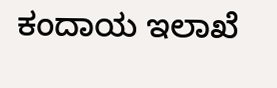ಕಂದಾಯ ಇಲಾಖೆ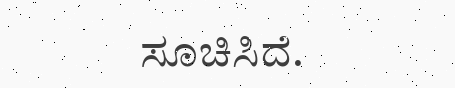ಸೂಚಿಸಿದೆ.